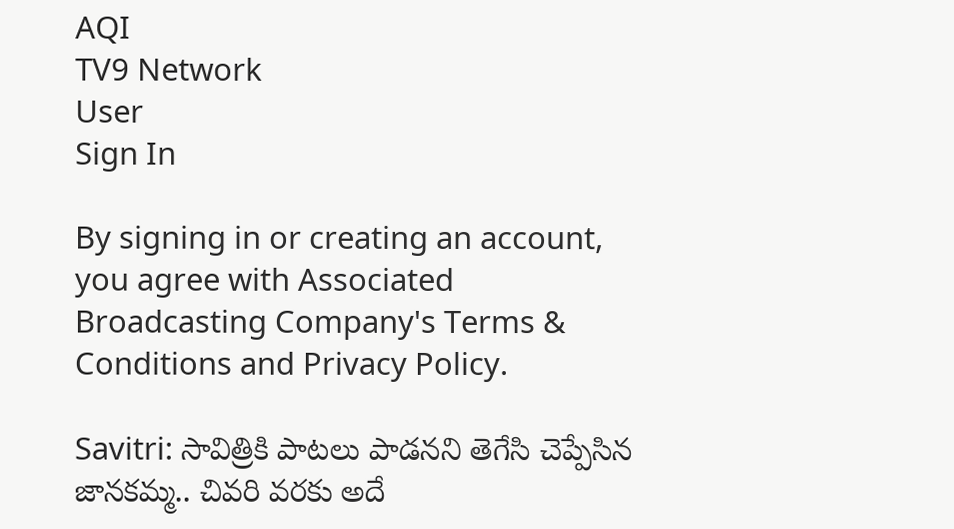AQI
TV9 Network
User
Sign In

By signing in or creating an account, you agree with Associated Broadcasting Company's Terms & Conditions and Privacy Policy.

Savitri: సావిత్రికి పాటలు పాడనని తెగేసి చెప్పేసిన జానకమ్మ.. చివరి వరకు అదే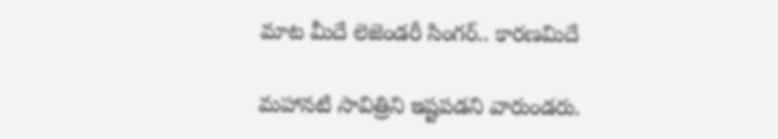మాట మీదే లెజెండరీ సింగర్.. కారణమిదే

మహానటి సావిత్రిని ఇష్టపడని వారుండరు.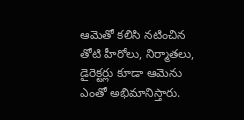ఆమెతో కలిసి నటించిన తోటి హీరోలు, నిర్మాతలు, డైరెక్టర్లు కూడా ఆమెను ఎంతో అభిమానిస్తారు.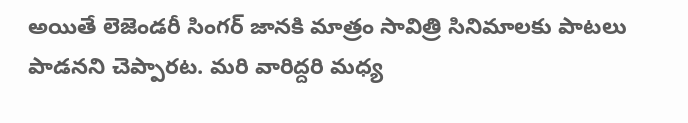అయితే లెజెండరీ సింగర్ జానకి మాత్రం సావిత్రి సినిమాలకు పాటలు పాడనని చెప్పారట. మరి వారిద్దరి మధ్య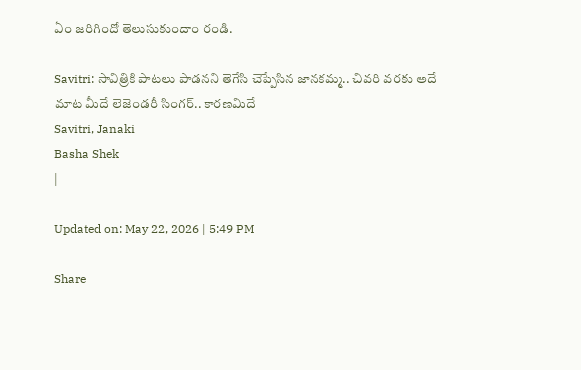ఏం జరిగిందో తెలుసుకుందాం రండి.

Savitri: సావిత్రికి పాటలు పాడనని తెగేసి చెప్పేసిన జానకమ్మ.. చివరి వరకు అదే మాట మీదే లెజెండరీ సింగర్.. కారణమిదే
Savitri, Janaki
Basha Shek
|

Updated on: May 22, 2026 | 5:49 PM

Share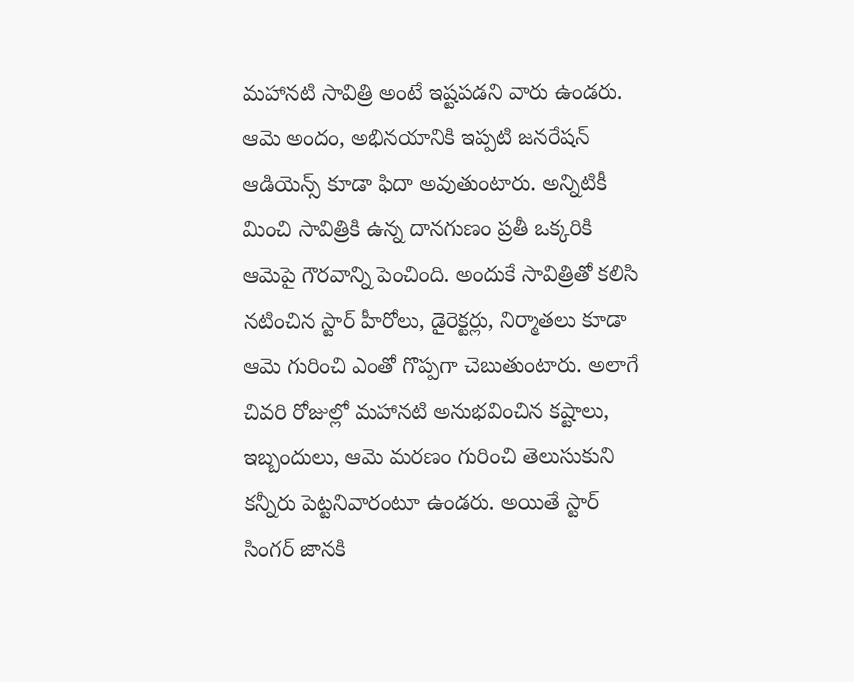మహానటి సావిత్రి అంటే ఇష్టపడని వారు ఉండరు. ఆమె అందం, అభినయానికి ఇప్పటి జనరేషన్ ఆడియెన్స్ కూడా ఫిదా అవుతుంటారు. అన్నిటికీ మించి సావిత్రికి ఉన్న దానగుణం ప్రతీ ఒక్కరికి ఆమెపై గౌరవాన్ని పెంచింది. అందుకే సావిత్రితో కలిసి నటించిన స్టార్ హీరోలు, డైరెక్టర్లు, నిర్మాతలు కూడా ఆమె గురించి ఎంతో గొప్పగా చెబుతుంటారు. అలాగే చివరి రోజుల్లో మహానటి అనుభవించిన కష్టాలు, ఇబ్బందులు, ఆమె మరణం గురించి తెలుసుకుని కన్నీరు పెట్టనివారంటూ ఉండరు. అయితే స్టార్ సింగర్ జానకి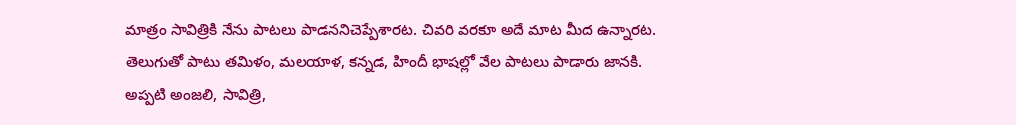మాత్రం సావిత్రికి నేను పాటలు పాడననిచెప్పేశారట. చివరి వరకూ అదే మాట మీద ఉన్నారట. తెలుగుతో పాటు తమిళం, మలయాళ, కన్నడ, హిందీ భాషల్లో వేల పాటలు పాడారు జానకి. అప్పటి అంజలి, సావిత్రి,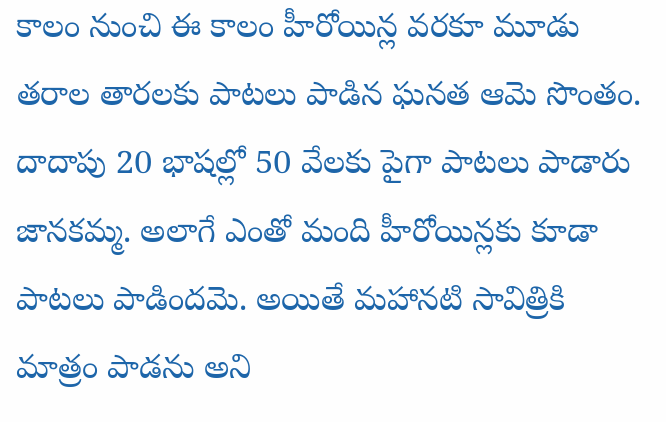కాలం నుంచి ఈ కాలం హీరోయిన్ల వరకూ మూడు తరాల తారలకు పాటలు పాడిన ఘనత ఆమె సొంతం. దాదాపు 20 భాషల్లో 50 వేలకు పైగా పాటలు పాడారు జానకమ్మ. అలాగే ఎంతో మంది హీరోయిన్లకు కూడా పాటలు పాడిందమె. అయితే మహానటి సావిత్రికి మాత్రం పాడను అని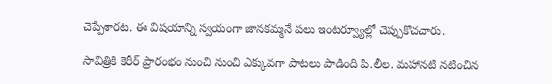చెప్పేశారట. ఈ విషయాన్ని స్వయంగా జానకమ్మనే పలు ఇంటర్వ్యూల్లో చెప్పుకొచచారు.

సావిత్రికి కెరీర్ ప్రారంభం నుంచి నుంచి ఎక్కువగా పాటలు పాడింది పి.లీల. మహానటి నటించిన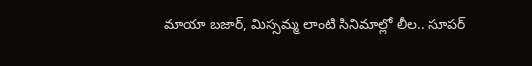మాయా బజార్, మిస్సమ్మ లాంటి సినిమాల్లో లీల.. సూపర్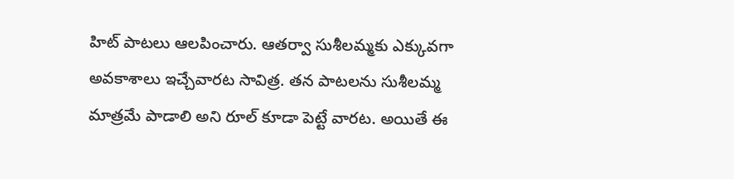హిట్ పాటలు ఆలపించారు. ఆతర్వా సుశీలమ్మకు ఎక్కువగా అవకాశాలు ఇచ్చేవారట సావిత్ర. తన పాటలను సుశీలమ్మ మాత్రమే పాడాలి అని రూల్ కూడా పెట్టే వారట. అయితే ఈ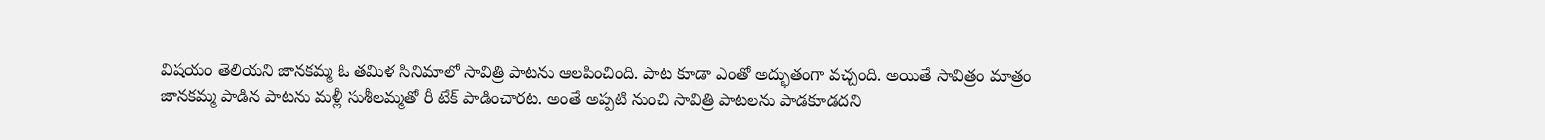విషయం తెలియని జానకమ్మ ఓ తమిళ సినిమాలో సావిత్రి పాటను ఆలపించింది. పాట కూడా ఎంతో అద్భుతంగా వచ్చంది. అయితే సావిత్రం మాత్రం జానకమ్మ పాడిన పాటను మళ్లీ సుశీలమ్మతో రీ టేక్ పాడించారట. అంతే అప్పటి నుంచి సావిత్రి పాటలను పాడకూడదని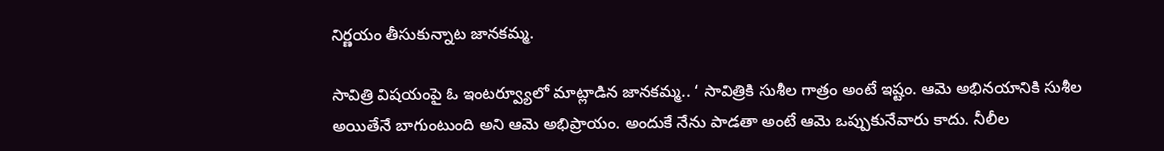నిర్ణయం తీసుకున్నాట జానకమ్మ.

సావిత్రి విషయంపై ఓ ఇంటర్వ్యూలో మాట్లాడిన జానకమ్మ.. ‘ సావిత్రికి సుశీల గాత్రం అంటే ఇష్టం. ఆమె అభినయానికి సుశీల అయితేనే బాగుంటుంది అని ఆమె అభిప్రాయం. అందుకే నేను పాడతా అంటే ఆమె ఒప్పుకునేవారు కాదు. నీలీల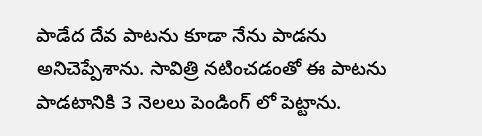పాడేద దేవ పాటను కూడా నేను పాడను అనిచెప్పేశాను. సావిత్రి నటించడంతో ఈ పాటను పాడటానికి 3 నెలలు పెండింగ్ లో పెట్టాను.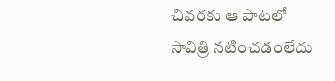చివరకు ఆ పాటలో సావిత్రి నటించడంలేదు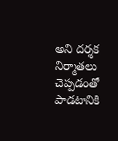అని దర్శక నిర్మాతలు చెప్పడంతో పాడటానికి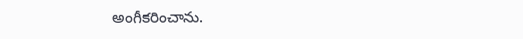అంగీకరించాను.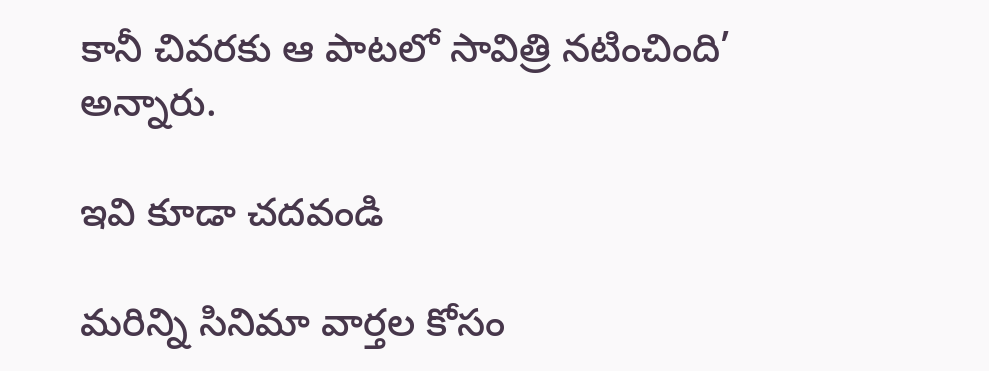కానీ చివరకు ఆ పాటలో సావిత్రి నటించింది’ అన్నారు.

ఇవి కూడా చదవండి

మరిన్ని సినిమా వార్తల కోసం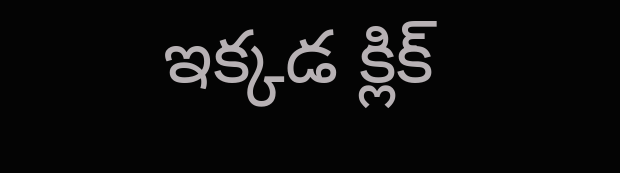ఇక్కడ క్లిక్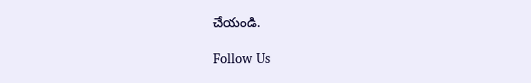చేయండి.

Follow Us